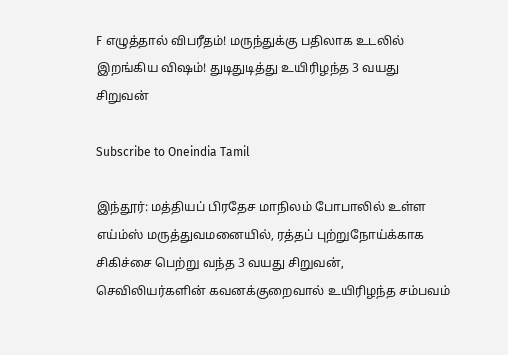F எழுத்தால் விபரீதம்! மருந்துக்கு பதிலாக உடலில் இறங்கிய விஷம்! துடிதுடித்து உயிரிழந்த 3 வயது சிறுவன்

Subscribe to Oneindia Tamil

இந்தூர்: மத்தியப் பிரதேச மாநிலம் போபாலில் உள்ள எய்ம்ஸ் மருத்துவமனையில், ரத்தப் புற்றுநோய்க்காக சிகிச்சை பெற்று வந்த 3 வயது சிறுவன், செவிலியர்களின் கவனக்குறைவால் உயிரிழந்த சம்பவம்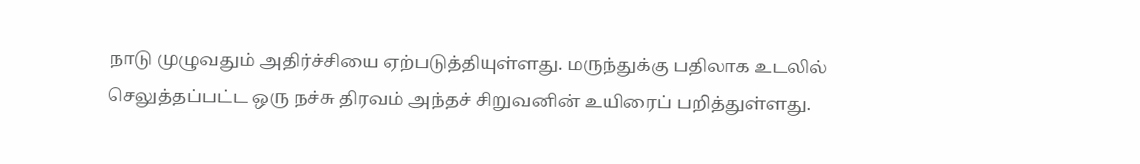நாடு முழுவதும் அதிர்ச்சியை ஏற்படுத்தியுள்ளது. மருந்துக்கு பதிலாக உடலில் செலுத்தப்பட்ட ஒரு நச்சு திரவம் அந்தச் சிறுவனின் உயிரைப் பறித்துள்ளது.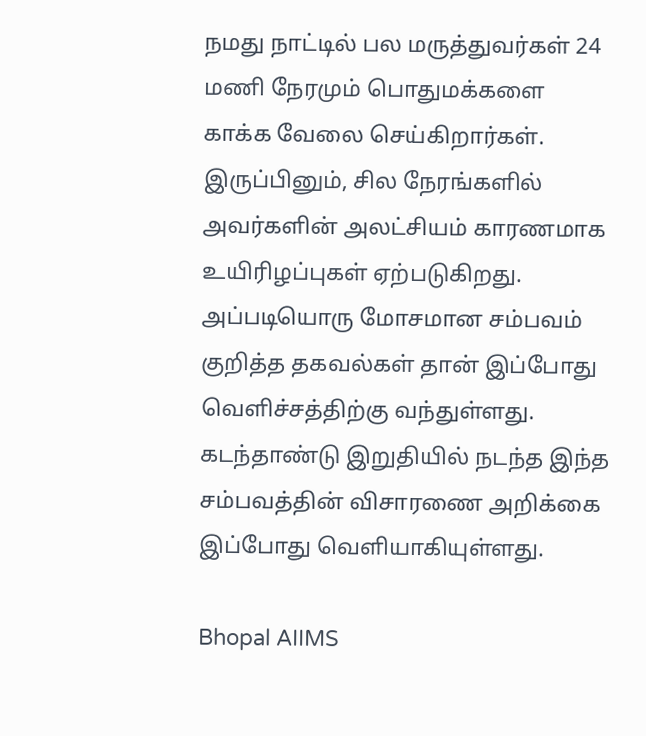நமது நாட்டில் பல மருத்துவர்கள் 24 மணி நேரமும் பொதுமக்களை காக்க வேலை செய்கிறார்கள். இருப்பினும், சில நேரங்களில் அவர்களின் அலட்சியம் காரணமாக உயிரிழப்புகள் ஏற்படுகிறது. அப்படியொரு மோசமான சம்பவம் குறித்த தகவல்கள் தான் இப்போது வெளிச்சத்திற்கு வந்துள்ளது. கடந்தாண்டு இறுதியில் நடந்த இந்த சம்பவத்தின் விசாரணை அறிக்கை இப்போது வெளியாகியுள்ளது.

Bhopal AIIMS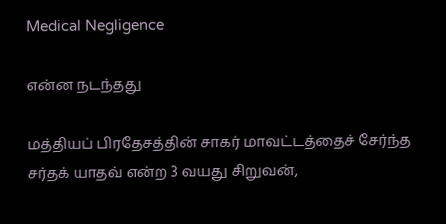Medical Negligence

என்ன நடந்தது

மத்தியப் பிரதேசத்தின் சாகர் மாவட்டத்தைச் சேர்ந்த சர்தக் யாதவ் என்ற 3 வயது சிறுவன்,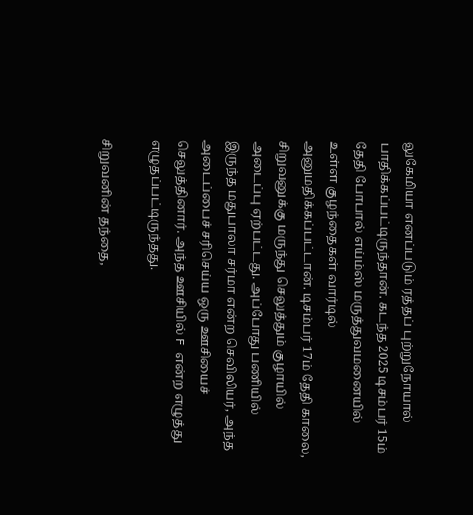லுகேமியா எனப்படும் ரத்தப் புற்றுநோயால் பாதிக்கப்பட்டிருந்தான். கடந்த 2025 டிசம்பர் 15ம் தேதி போபால் எய்ம்ஸ் மருத்துவமனையில் உள்ள குழந்தைகள் வார்டில் அனுமதிக்கப்பட்டான். டிசம்பர் 17ம் தேதி காலை, சிறுவனுக்கு மருந்து செலுத்தும் குழாயில் அடைப்பு ஏற்பட்டது. அப்போது பணியில் இருந்த மதுபாலா சர்மா என்ற செவிலியர், அந்த அடைப்பைச் சரிசெய்ய ஒரு ஊசியைச் செலுத்தினார். அந்த ஊசியில் F என்ற எழுத்து எழுதப்பட்டிருந்தது.

சிறுவனின் தந்தை,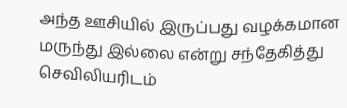அந்த ஊசியில் இருப்பது வழக்கமான மருந்து இல்லை என்று சந்தேகித்து செவிலியரிடம்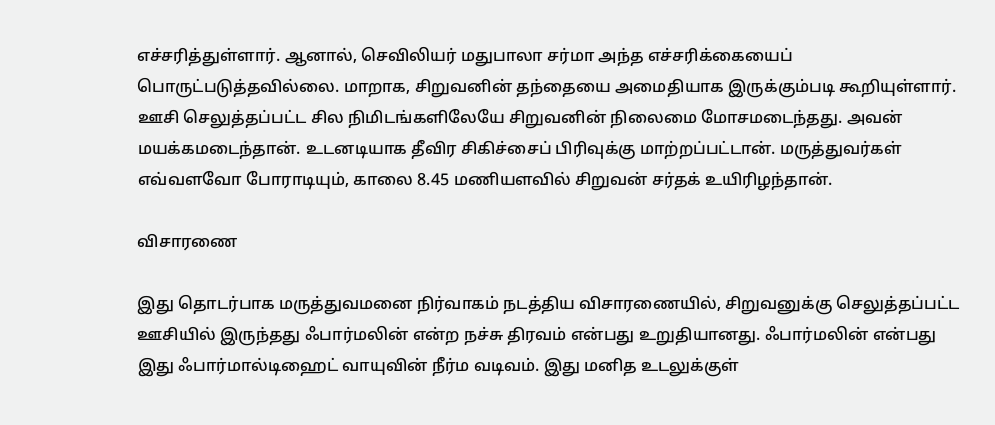எச்சரித்துள்ளார். ஆனால், செவிலியர் மதுபாலா சர்மா அந்த எச்சரிக்கையைப் பொருட்படுத்தவில்லை. மாறாக, சிறுவனின் தந்தையை அமைதியாக இருக்கும்படி கூறியுள்ளார். ஊசி செலுத்தப்பட்ட சில நிமிடங்களிலேயே சிறுவனின் நிலைமை மோசமடைந்தது. அவன் மயக்கமடைந்தான். உடனடியாக தீவிர சிகிச்சைப் பிரிவுக்கு மாற்றப்பட்டான். மருத்துவர்கள் எவ்வளவோ போராடியும், காலை 8.45 மணியளவில் சிறுவன் சர்தக் உயிரிழந்தான்.

விசாரணை

இது தொடர்பாக மருத்துவமனை நிர்வாகம் நடத்திய விசாரணையில், சிறுவனுக்கு செலுத்தப்பட்ட ஊசியில் இருந்தது ஃபார்மலின் என்ற நச்சு திரவம் என்பது உறுதியானது. ஃபார்மலின் என்பது இது ஃபார்மால்டிஹைட் வாயுவின் நீர்ம வடிவம். இது மனித உடலுக்குள்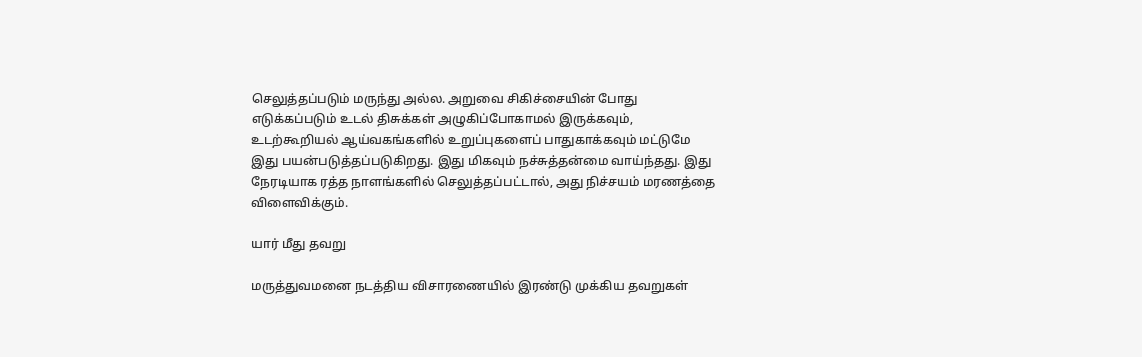செலுத்தப்படும் மருந்து அல்ல. அறுவை சிகிச்சையின் போது எடுக்கப்படும் உடல் திசுக்கள் அழுகிப்போகாமல் இருக்கவும், உடற்கூறியல் ஆய்வகங்களில் உறுப்புகளைப் பாதுகாக்கவும் மட்டுமே இது பயன்படுத்தப்படுகிறது. இது மிகவும் நச்சுத்தன்மை வாய்ந்தது. இது நேரடியாக ரத்த நாளங்களில் செலுத்தப்பட்டால், அது நிச்சயம் மரணத்தை விளைவிக்கும்.

யார் மீது தவறு

மருத்துவமனை நடத்திய விசாரணையில் இரண்டு முக்கிய தவறுகள்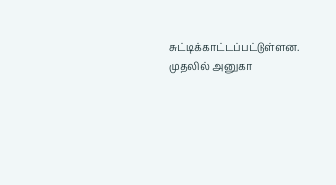சுட்டிக்காட்டப்பட்டுள்ளன. முதலில் அனுகா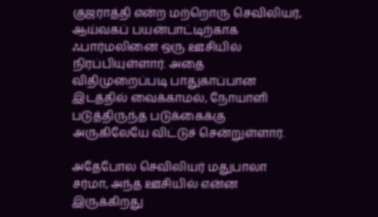குஜராத்தி என்ற மற்றொரு செவிலியர், ஆய்வகப் பயன்பாட்டிற்காக ஃபார்மலினை ஒரு ஊசியில் நிரப்பியுள்ளார். அதை விதிமுறைப்படி பாதுகாப்பான இடத்தில் வைக்காமல், நோயாளி படுத்திருந்த படுக்கைக்கு அருகிலேயே விட்டுச் சென்றுள்ளார்.

அதேபோல செவிலியர் மதுபாலா சர்மா, அந்த ஊசியில் என்ன இருக்கிறது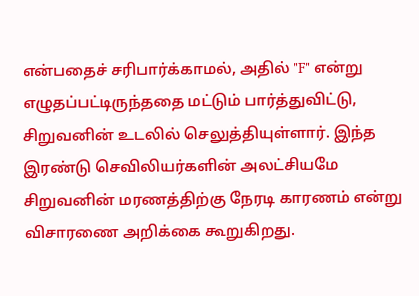என்பதைச் சரிபார்க்காமல், அதில் "F" என்று எழுதப்பட்டிருந்ததை மட்டும் பார்த்துவிட்டு, சிறுவனின் உடலில் செலுத்தியுள்ளார். இந்த இரண்டு செவிலியர்களின் அலட்சியமே சிறுவனின் மரணத்திற்கு நேரடி காரணம் என்று விசாரணை அறிக்கை கூறுகிறது.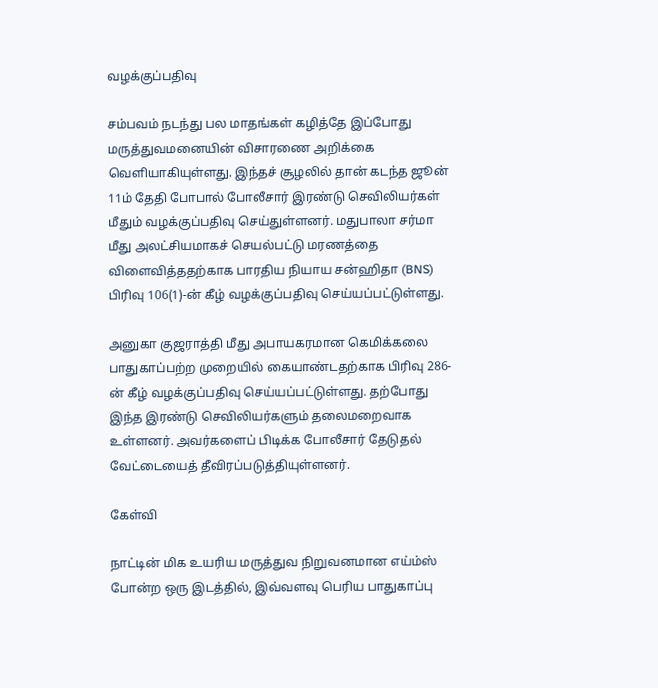வழக்குப்பதிவு

சம்பவம் நடந்து பல மாதங்கள் கழித்தே இப்போது மருத்துவமனையின் விசாரணை அறிக்கை வெளியாகியுள்ளது. இந்தச் சூழலில் தான் கடந்த ஜூன் 11ம் தேதி போபால் போலீசார் இரண்டு செவிலியர்கள் மீதும் வழக்குப்பதிவு செய்துள்ளனர். மதுபாலா சர்மா மீது அலட்சியமாகச் செயல்பட்டு மரணத்தை விளைவித்ததற்காக பாரதிய நியாய சன்ஹிதா (BNS) பிரிவு 106(1)-ன் கீழ் வழக்குப்பதிவு செய்யப்பட்டுள்ளது.

அனுகா குஜராத்தி மீது அபாயகரமான கெமிக்கலை பாதுகாப்பற்ற முறையில் கையாண்டதற்காக பிரிவு 286-ன் கீழ் வழக்குப்பதிவு செய்யப்பட்டுள்ளது. தற்போது இந்த இரண்டு செவிலியர்களும் தலைமறைவாக உள்ளனர். அவர்களைப் பிடிக்க போலீசார் தேடுதல் வேட்டையைத் தீவிரப்படுத்தியுள்ளனர்.

கேள்வி

நாட்டின் மிக உயரிய மருத்துவ நிறுவனமான எய்ம்ஸ் போன்ற ஒரு இடத்தில், இவ்வளவு பெரிய பாதுகாப்பு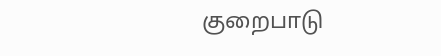குறைபாடு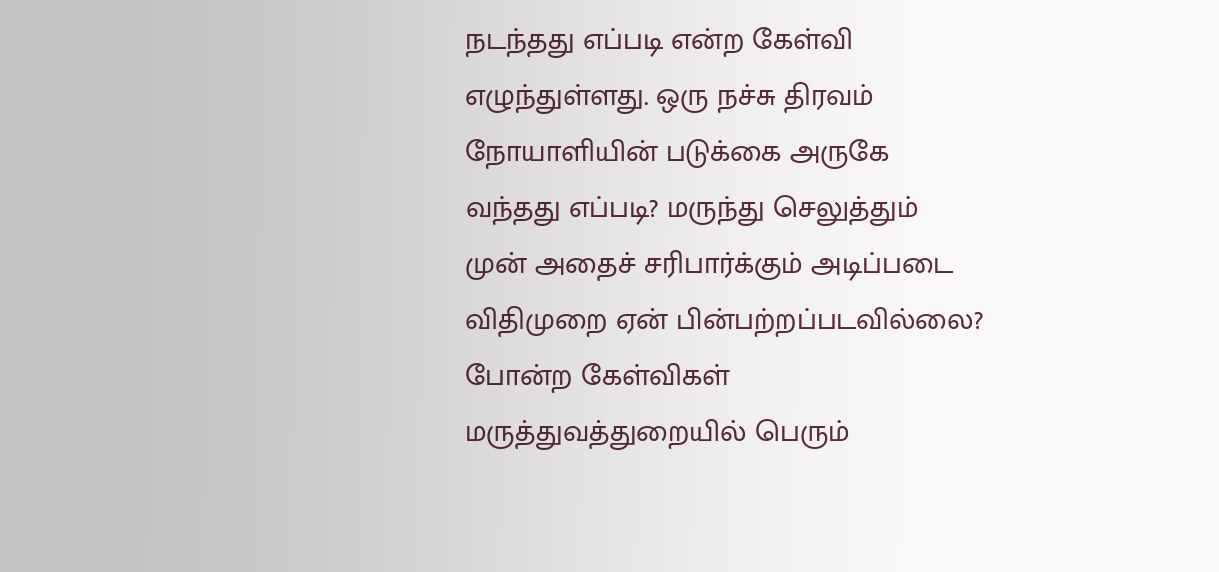நடந்தது எப்படி என்ற கேள்வி எழுந்துள்ளது. ஒரு நச்சு திரவம் நோயாளியின் படுக்கை அருகே வந்தது எப்படி? மருந்து செலுத்தும் முன் அதைச் சரிபார்க்கும் அடிப்படை விதிமுறை ஏன் பின்பற்றப்படவில்லை? போன்ற கேள்விகள் மருத்துவத்துறையில் பெரும்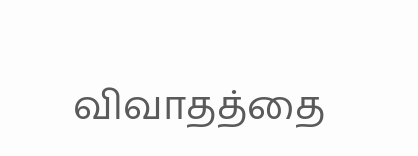விவாதத்தை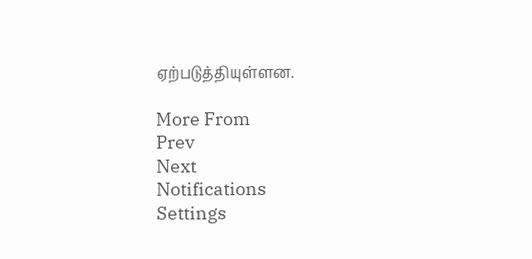ஏற்படுத்தியுள்ளன.

More From
Prev
Next
Notifications
Settings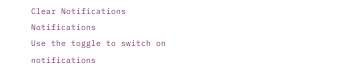Clear Notifications
Notifications
Use the toggle to switch on notifications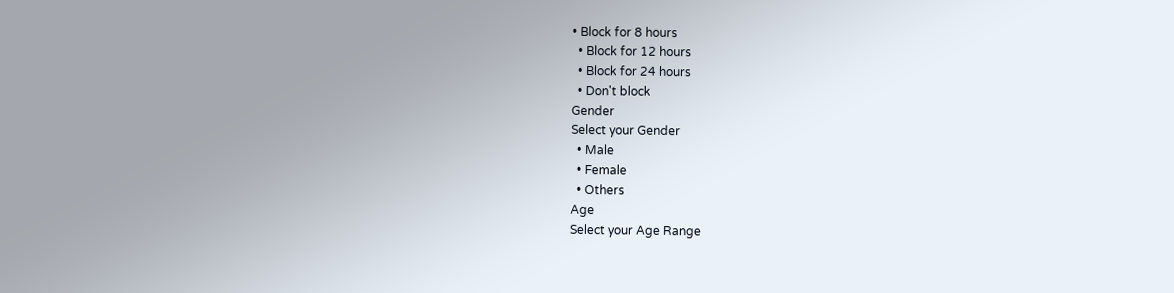• Block for 8 hours
  • Block for 12 hours
  • Block for 24 hours
  • Don't block
Gender
Select your Gender
  • Male
  • Female
  • Others
Age
Select your Age Range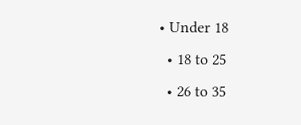• Under 18
  • 18 to 25
  • 26 to 35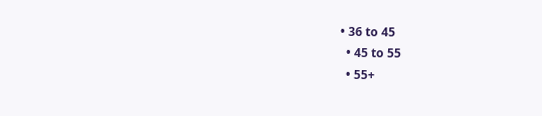• 36 to 45
  • 45 to 55
  • 55+